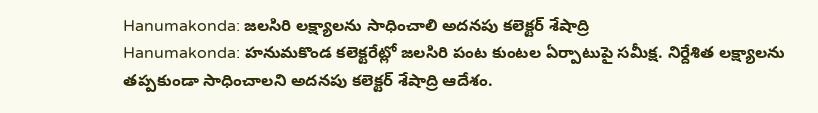Hanumakonda: జలసిరి లక్ష్యాలను సాధించాలి అదనపు కలెక్టర్ శేషాద్రి
Hanumakonda: హనుమకొండ కలెక్టరేట్లో జలసిరి పంట కుంటల ఏర్పాటుపై సమీక్ష. నిర్దేశిత లక్ష్యాలను తప్పకుండా సాధించాలని అదనపు కలెక్టర్ శేషాద్రి ఆదేశం.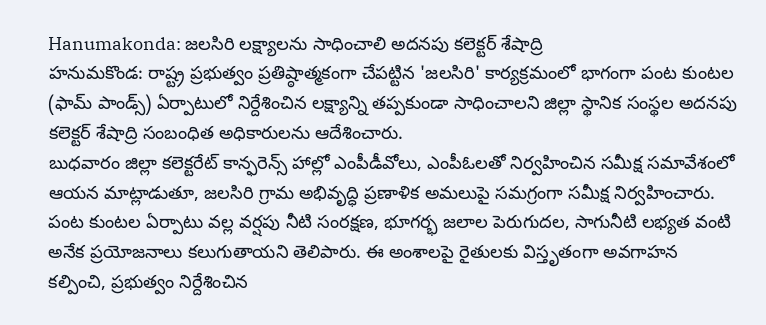Hanumakonda: జలసిరి లక్ష్యాలను సాధించాలి అదనపు కలెక్టర్ శేషాద్రి
హనుమకొండ: రాష్ట్ర ప్రభుత్వం ప్రతిష్ఠాత్మకంగా చేపట్టిన 'జలసిరి' కార్యక్రమంలో భాగంగా పంట కుంటల (ఫామ్ పాండ్స్) ఏర్పాటులో నిర్దేశించిన లక్ష్యాన్ని తప్పకుండా సాధించాలని జిల్లా స్థానిక సంస్థల అదనపు కలెక్టర్ శేషాద్రి సంబంధిత అధికారులను ఆదేశించారు.
బుధవారం జిల్లా కలెక్టరేట్ కాన్ఫరెన్స్ హాల్లో ఎంపీడీవోలు, ఎంపీఓలతో నిర్వహించిన సమీక్ష సమావేశంలో ఆయన మాట్లాడుతూ, జలసిరి గ్రామ అభివృద్ధి ప్రణాళిక అమలుపై సమగ్రంగా సమీక్ష నిర్వహించారు. పంట కుంటల ఏర్పాటు వల్ల వర్షపు నీటి సంరక్షణ, భూగర్భ జలాల పెరుగుదల, సాగునీటి లభ్యత వంటి అనేక ప్రయోజనాలు కలుగుతాయని తెలిపారు. ఈ అంశాలపై రైతులకు విస్తృతంగా అవగాహన కల్పించి, ప్రభుత్వం నిర్దేశించిన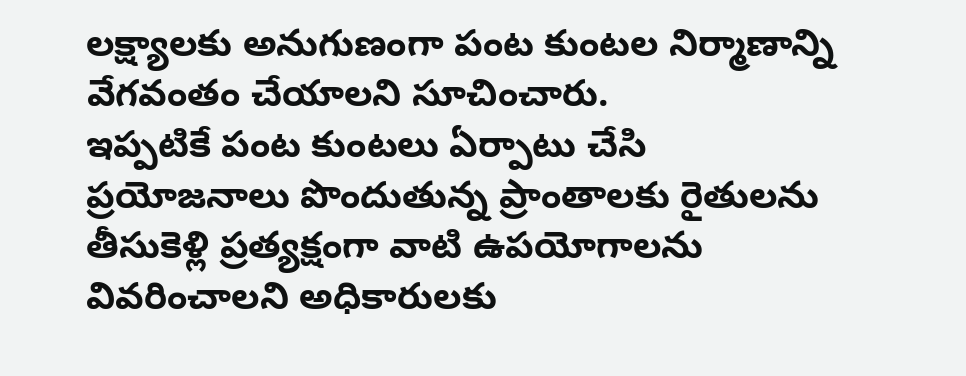లక్ష్యాలకు అనుగుణంగా పంట కుంటల నిర్మాణాన్ని వేగవంతం చేయాలని సూచించారు.
ఇప్పటికే పంట కుంటలు ఏర్పాటు చేసి ప్రయోజనాలు పొందుతున్న ప్రాంతాలకు రైతులను తీసుకెళ్లి ప్రత్యక్షంగా వాటి ఉపయోగాలను వివరించాలని అధికారులకు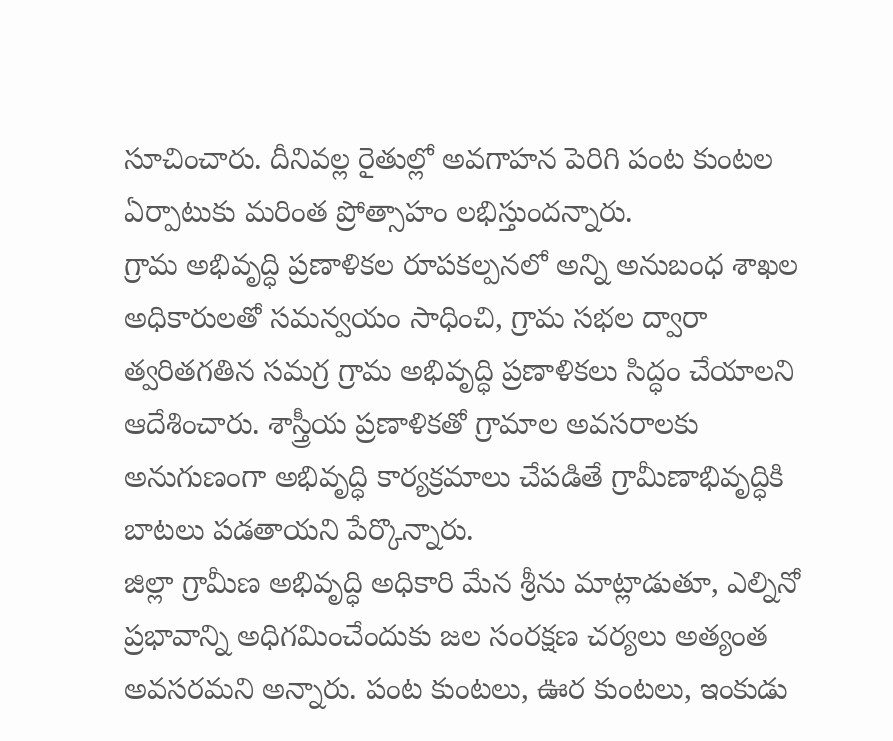సూచించారు. దీనివల్ల రైతుల్లో అవగాహన పెరిగి పంట కుంటల ఏర్పాటుకు మరింత ప్రోత్సాహం లభిస్తుందన్నారు.
గ్రామ అభివృద్ధి ప్రణాళికల రూపకల్పనలో అన్ని అనుబంధ శాఖల అధికారులతో సమన్వయం సాధించి, గ్రామ సభల ద్వారా త్వరితగతిన సమగ్ర గ్రామ అభివృద్ధి ప్రణాళికలు సిద్ధం చేయాలని ఆదేశించారు. శాస్త్రీయ ప్రణాళికతో గ్రామాల అవసరాలకు అనుగుణంగా అభివృద్ధి కార్యక్రమాలు చేపడితే గ్రామీణాభివృద్ధికి బాటలు పడతాయని పేర్కొన్నారు.
జిల్లా గ్రామీణ అభివృద్ధి అధికారి మేన శ్రీను మాట్లాడుతూ, ఎల్నినో ప్రభావాన్ని అధిగమించేందుకు జల సంరక్షణ చర్యలు అత్యంత అవసరమని అన్నారు. పంట కుంటలు, ఊర కుంటలు, ఇంకుడు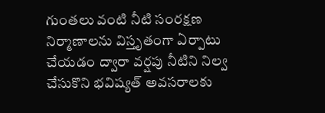గుంతలు వంటి నీటి సంరక్షణ నిర్మాణాలను విస్తృతంగా ఏర్పాటు చేయడం ద్వారా వర్షపు నీటిని నిల్వ చేసుకొని భవిష్యత్ అవసరాలకు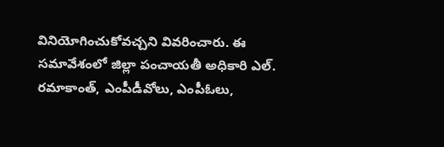వినియోగించుకోవచ్చని వివరించారు. ఈ సమావేశంలో జిల్లా పంచాయతీ అధికారి ఎల్. రమాకాంత్, ఎంపీడీవోలు, ఎంపీఓలు,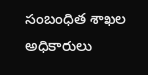సంబంధిత శాఖల అధికారులు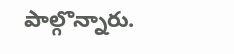పాల్గొన్నారు.